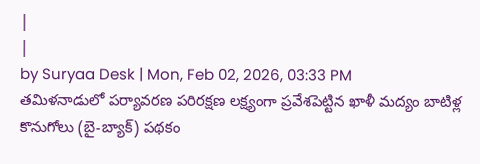|
|
by Suryaa Desk | Mon, Feb 02, 2026, 03:33 PM
తమిళనాడులో పర్యావరణ పరిరక్షణ లక్ష్యంగా ప్రవేశపెట్టిన ఖాళీ మద్యం బాటిళ్ల కొనుగోలు (బై-బ్యాక్) పథకం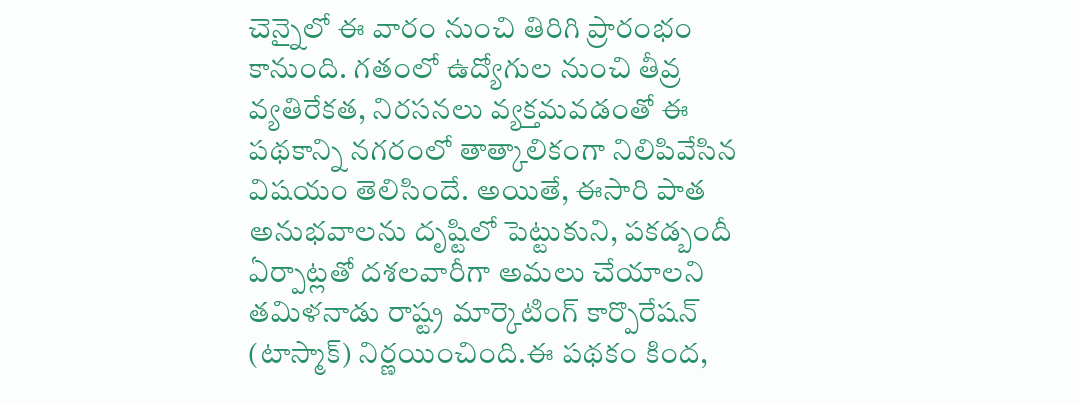చెన్నైలో ఈ వారం నుంచి తిరిగి ప్రారంభం కానుంది. గతంలో ఉద్యోగుల నుంచి తీవ్ర వ్యతిరేకత, నిరసనలు వ్యక్తమవడంతో ఈ పథకాన్ని నగరంలో తాత్కాలికంగా నిలిపివేసిన విషయం తెలిసిందే. అయితే, ఈసారి పాత అనుభవాలను దృష్టిలో పెట్టుకుని, పకడ్బందీ ఏర్పాట్లతో దశలవారీగా అమలు చేయాలని తమిళనాడు రాష్ట్ర మార్కెటింగ్ కార్పొరేషన్ (టాస్మాక్) నిర్ణయించింది.ఈ పథకం కింద,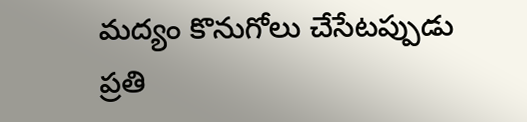మద్యం కొనుగోలు చేసేటప్పుడు ప్రతి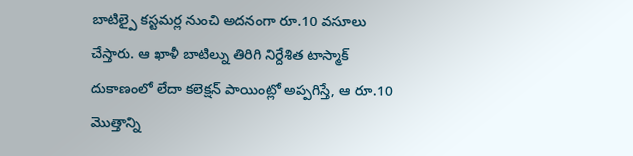బాటిల్పై కస్టమర్ల నుంచి అదనంగా రూ.10 వసూలు చేస్తారు. ఆ ఖాళీ బాటిల్ను తిరిగి నిర్దేశిత టాస్మాక్ దుకాణంలో లేదా కలెక్షన్ పాయింట్లో అప్పగిస్తే, ఆ రూ.10 మొత్తాన్ని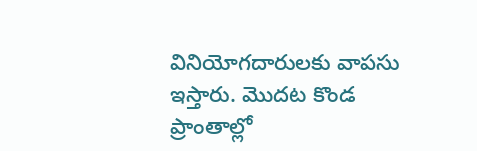వినియోగదారులకు వాపసు ఇస్తారు. మొదట కొండ ప్రాంతాల్లో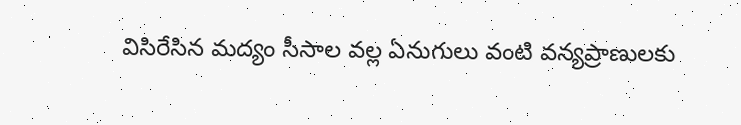విసిరేసిన మద్యం సీసాల వల్ల ఏనుగులు వంటి వన్యప్రాణులకు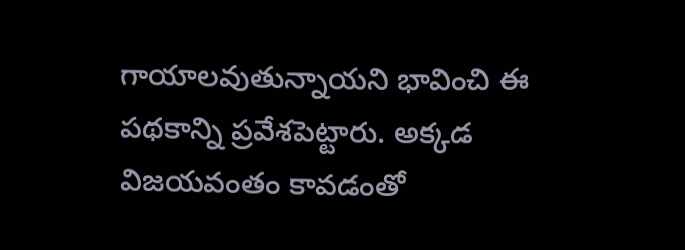గాయాలవుతున్నాయని భావించి ఈ పథకాన్ని ప్రవేశపెట్టారు. అక్కడ విజయవంతం కావడంతో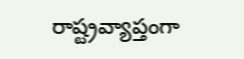రాష్ట్రవ్యాప్తంగా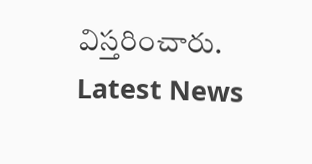విస్తరించారు.
Latest News